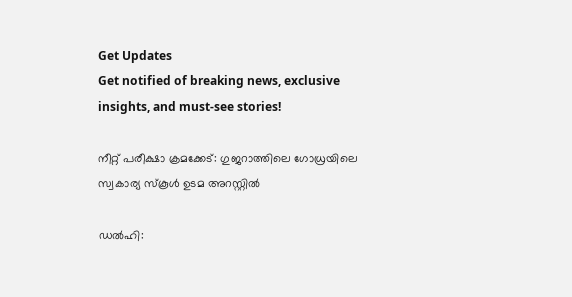Get Updates
Get notified of breaking news, exclusive insights, and must-see stories!

നീറ്റ് പരീക്ഷാ ക്രമക്കേട്: ഗുജറാത്തിലെ ഗോധ്രയിലെ സ്വകാര്യ സ്‌കൂൾ ഉടമ അറസ്റ്റില്‍

ഡൽഹി: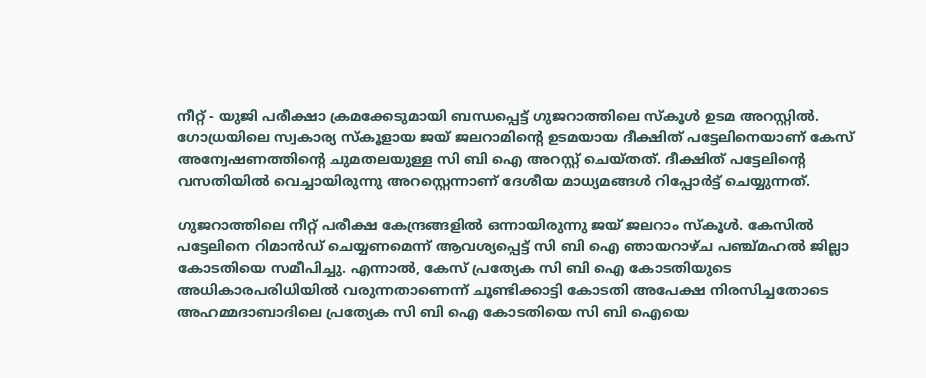നീറ്റ് - യുജി പരീക്ഷാ ക്രമക്കേടുമായി ബന്ധപ്പെട്ട് ഗുജറാത്തിലെ സ്കൂള്‍ ഉടമ അറസ്റ്റില്‍. ഗോധ്രയിലെ സ്വകാര്യ സ്‌കൂളായ ജയ് ജലറാമിന്റെ ഉടമയായ ദീക്ഷിത് പട്ടേലിനെയാണ് കേസ് അന്വേഷണത്തിന്റെ ചുമതലയുള്ള സി ബി ഐ അറസ്റ്റ് ചെയ്തത്. ദീക്ഷിത് പട്ടേലിന്റെ വസതിയില്‍ വെച്ചായിരുന്നു അറസ്റ്റെന്നാണ് ദേശീയ മാധ്യമങ്ങള്‍ റിപ്പോർട്ട് ചെയ്യുന്നത്.

ഗുജറാത്തിലെ നീറ്റ് പരീക്ഷ കേന്ദ്രങ്ങളില്‍ ഒന്നായിരുന്നു ജയ് ജലറാം സ്‌കൂൾ. കേസിൽ പട്ടേലിനെ റിമാൻഡ് ചെയ്യണമെന്ന് ആവശ്യപ്പെട്ട് സി ബി ഐ ഞായറാഴ്ച പഞ്ച്മഹൽ ജില്ലാ കോടതിയെ സമീപിച്ചു. എന്നാൽ, കേസ് പ്രത്യേക സി ബി ഐ കോടതിയുടെ അധികാരപരിധിയിൽ വരുന്നതാണെന്ന് ചൂണ്ടിക്കാട്ടി കോടതി അപേക്ഷ നിരസിച്ചതോടെ അഹമ്മദാബാദിലെ പ്രത്യേക സി ബി ഐ കോടതിയെ സി ബി ഐയെ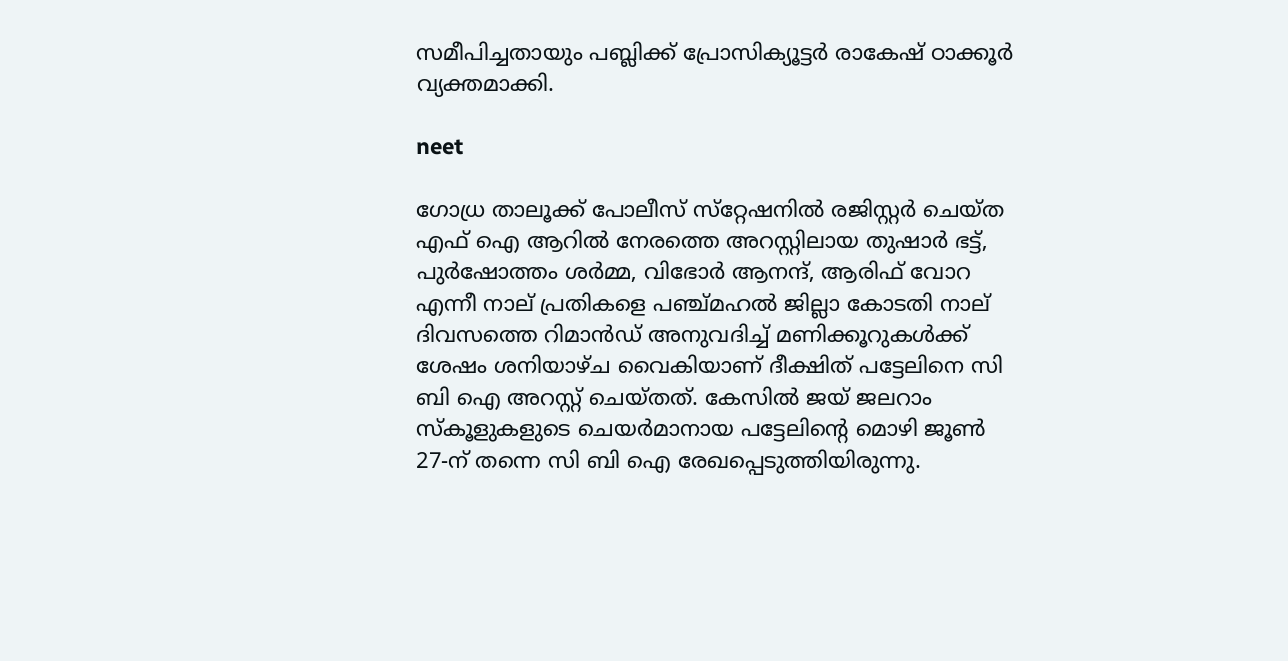സമീപിച്ചതായും പബ്ലിക്ക് പ്രോസിക്യൂട്ടർ രാകേഷ് ഠാക്കൂർ വ്യക്തമാക്കി.

neet

ഗോധ്ര താലൂക്ക് പോലീസ് സ്‌റ്റേഷനിൽ രജിസ്റ്റർ ചെയ്ത എഫ് ഐ ആറിൽ നേരത്തെ അറസ്റ്റിലായ തുഷാർ ഭട്ട്, പുർഷോത്തം ശർമ്മ, വിഭോർ ആനന്ദ്, ആരിഫ് വോറ എന്നീ നാല് പ്രതികളെ പഞ്ച്മഹൽ ജില്ലാ കോടതി നാല് ദിവസത്തെ റിമാൻഡ് അനുവദിച്ച് മണിക്കൂറുകൾക്ക് ശേഷം ശനിയാഴ്ച വൈകിയാണ് ദീക്ഷിത് പട്ടേലിനെ സി ബി ഐ അറസ്റ്റ് ചെയ്തത്. കേസില്‍ ജയ് ജലറാം സ്‌കൂളുകളുടെ ചെയർമാനായ പട്ടേലിൻ്റെ മൊഴി ജൂൺ 27-ന് തന്നെ സി ബി ഐ രേഖപ്പെടുത്തിയിരുന്നു.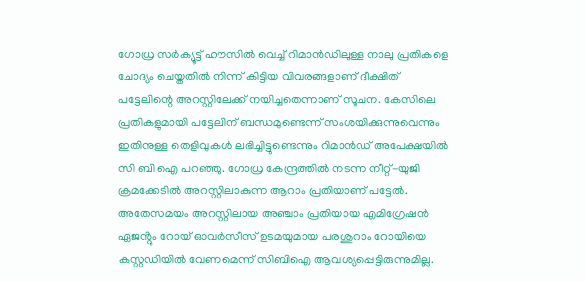ഗോധ്ര സർക്യൂട്ട് ഹൗസിൽ വെച്ച് റിമാൻഡിലുള്ള നാലു പ്രതികളെ ചോദ്യം ചെയ്തതില്‍ നിന്ന് കിട്ടിയ വിവരങ്ങളാണ് ദീക്ഷിത് പട്ടേലിന്റെ അറസ്റ്റിലേക്ക് നയിച്ചതെന്നാണ് സൂചന. കേസിലെ പ്രതികളുമായി പട്ടേലിന് ബന്ധമുണ്ടെന്ന് സംശയിക്കുന്നുവെന്നും ഇതിനുള്ള തെളിവുകള്‍ ലഭിച്ചിട്ടുണ്ടെന്നും റിമാൻഡ് അപേക്ഷയിൽ സി ബി ഐ പറഞ്ഞു. ഗോധ്ര കേന്ദ്രത്തിൽ നടന്ന നീറ്റ്-യുജി ക്രമക്കേടിൽ അറസ്റ്റിലാകുന്ന ആറാം പ്രതിയാണ് പട്ടേൽ. അതേസമയം അറസ്റ്റിലായ അഞ്ചാം പ്രതിയായ എമിഗ്രേഷൻ ഏജൻ്റും റോയ് ഓവർസീസ് ഉടമയുമായ പരശുറാം റോയിയെ കസ്റ്റഡിയിൽ വേണമെന്ന് സിബിഐ ആവശ്യപ്പെട്ടിരുന്നുമില്ല.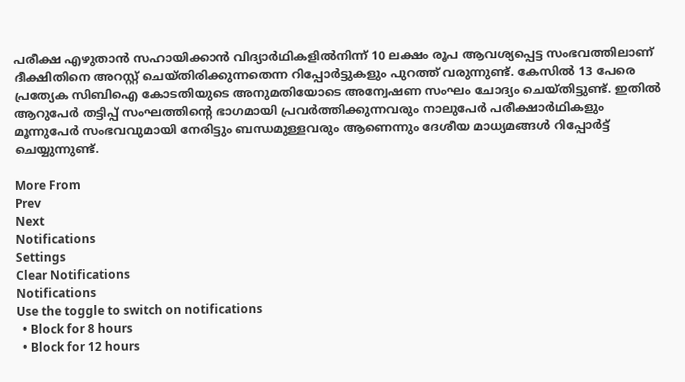പരീക്ഷ എഴുതാൻ സഹായിക്കാൻ വിദ്യാർഥികളിൽനിന്ന് 10 ലക്ഷം രൂപ ആവശ്യപ്പെട്ട സംഭവത്തിലാണ് ദീക്ഷിതിനെ അറസ്റ്റ് ചെയ്തിരിക്കുന്നതെന്ന റിപ്പോർട്ടുകളും പുറത്ത് വരുന്നുണ്ട്. കേസിൽ 13 പേരെ പ്രത്യേക സിബിഐ കോടതിയുടെ അനുമതിയോടെ അന്വേഷണ സംഘം ചോദ്യം ചെയ്തിട്ടുണ്ട്. ഇതില്‍ ആറുപേർ തട്ടിപ്പ് സംഘത്തിന്റെ ഭാഗമായി പ്രവർത്തിക്കുന്നവരും നാലുപേര്‍ പരീക്ഷാര്‍ഥികളും മൂന്നുപേര്‍ സംഭവവുമായി നേരിട്ടും ബന്ധമുള്ളവരും ആണെന്നും ദേശീയ മാധ്യമങ്ങള്‍ റിപ്പോര്‍ട്ട് ചെയ്യുന്നുണ്ട്.

More From
Prev
Next
Notifications
Settings
Clear Notifications
Notifications
Use the toggle to switch on notifications
  • Block for 8 hours
  • Block for 12 hours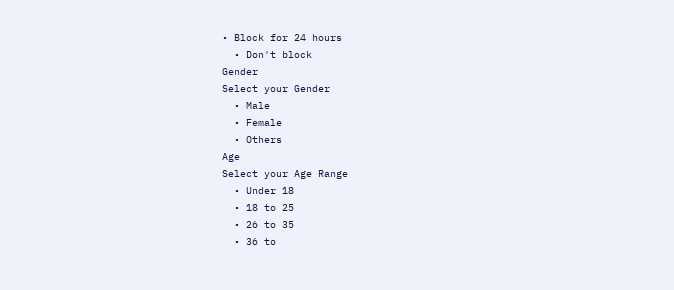• Block for 24 hours
  • Don't block
Gender
Select your Gender
  • Male
  • Female
  • Others
Age
Select your Age Range
  • Under 18
  • 18 to 25
  • 26 to 35
  • 36 to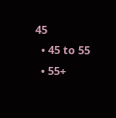45
  • 45 to 55
  • 55+